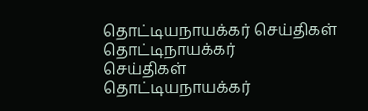தொட்டியநாயக்கர் செய்திகள்
தொட்டிநாயக்கர்
செய்திகள்
தொட்டியநாயக்கர்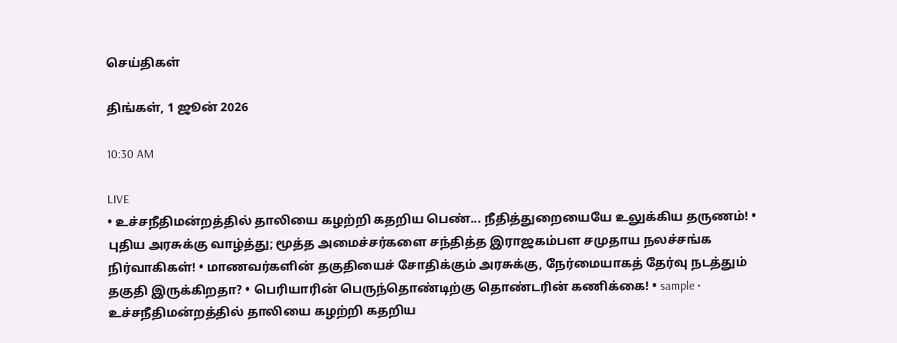செய்திகள்

திங்கள், 1 ஜூன் 2026

10:30 AM

LIVE
• உச்சநீதிமன்றத்தில் தாலியை கழற்றி கதறிய பெண்... நீதித்துறையையே உலுக்கிய தருணம்! • புதிய அரசுக்கு வாழ்த்து; மூத்த அமைச்சர்களை சந்தித்த இராஜகம்பள சமுதாய நலச்சங்க நிர்வாகிகள்! • மாணவர்களின் தகுதியைச் சோதிக்கும் அரசுக்கு, நேர்மையாகத் தேர்வு நடத்தும் தகுதி இருக்கிறதா? • பெரியாரின் பெருந்தொண்டிற்கு தொண்டரின் கணிக்கை! • sample • உச்சநீதிமன்றத்தில் தாலியை கழற்றி கதறிய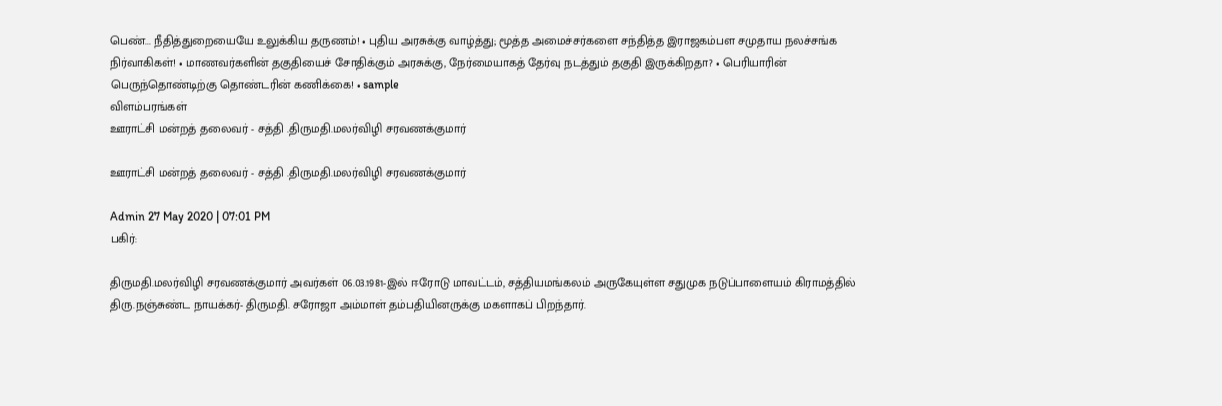பெண்... நீதித்துறையையே உலுக்கிய தருணம்! • புதிய அரசுக்கு வாழ்த்து; மூத்த அமைச்சர்களை சந்தித்த இராஜகம்பள சமுதாய நலச்சங்க நிர்வாகிகள்! • மாணவர்களின் தகுதியைச் சோதிக்கும் அரசுக்கு, நேர்மையாகத் தேர்வு நடத்தும் தகுதி இருக்கிறதா? • பெரியாரின் பெருந்தொண்டிற்கு தொண்டரின் கணிக்கை! • sample
விளம்பரங்கள்
ஊராட்சி மன்றத் தலைவர் - சத்தி .திருமதி.மலர்விழி சரவணக்குமார்

ஊராட்சி மன்றத் தலைவர் - சத்தி .திருமதி.மலர்விழி சரவணக்குமார்

Admin 27 May 2020 | 07:01 PM
பகிர்:

திருமதி.மலர்விழி சரவணக்குமார் அவர்கள் 06.03.1981-இல் ஈரோடு மாவட்டம், சத்தியமங்கலம் அருகேயுள்ள சதுமுக நடுப்பாளையம் கிராமத்தில் திரு.நஞ்சுண்ட நாயக்கர்- திருமதி. சரோஜா அம்மாள் தம்பதியினருக்கு மகளாகப் பிறந்தார்.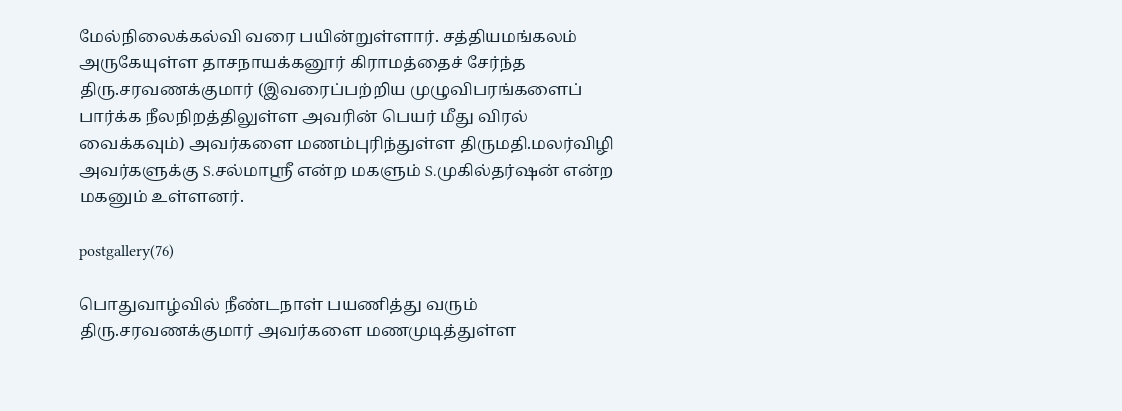மேல்நிலைக்கல்வி வரை பயின்றுள்ளார். சத்தியமங்கலம் அருகேயுள்ள தாசநாயக்கனூர் கிராமத்தைச் சேர்ந்த திரு.சரவணக்குமார் (இவரைப்பற்றிய முழுவிபரங்களைப் பார்க்க நீலநிறத்திலுள்ள அவரின் பெயர் மீது விரல் வைக்கவும்) அவர்களை மணம்புரிந்துள்ள திருமதி.மலர்விழி அவர்களுக்கு S.சல்மாஸ்ரீ என்ற மகளும் S.முகில்தர்ஷன் என்ற மகனும் உள்ளனர்.

postgallery(76)

பொதுவாழ்வில் நீண்டநாள் பயணித்து வரும் திரு.சரவணக்குமார் அவர்களை மணமுடித்துள்ள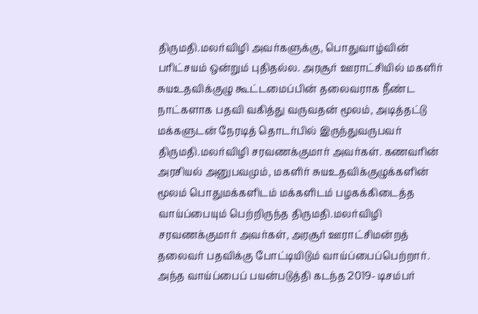திருமதி.மலர்விழி அவர்களுக்கு, பொதுவாழ்வின் பரிட்சயம் ஒன்றும் புதிதல்ல. அரசூர் ஊராட்சியில் மகளிர் சுயஉதவிக்குழு கூட்டமைப்பின் தலைவராக நீண்ட நாட்களாக பதவி வகித்து வருவதன் மூலம், அடித்தட்டு மக்களுடன் நேரடித் தொடர்பில் இருந்துவருபவர் திருமதி.மலர்விழி சரவணக்குமார் அவர்கள். கணவரின் அரசியல் அனுபவமும், மகளிர் சுயஉதவிக்குழுக்களின் மூலம் பொதுமக்களிடம் மக்களிடம் பழகக்கிடைத்த வாய்ப்பையும் பெற்றிருந்த திருமதி.மலர்விழி சரவணக்குமார் அவர்கள், அரசூர் ஊராட்சிமன்றத் தலைவர் பதவிக்கு போட்டியிடும் வாய்ப்பைப்பெற்றார். அந்த வாய்ப்பைப் பயன்படுத்தி கடந்த 2019- டிசம்பர்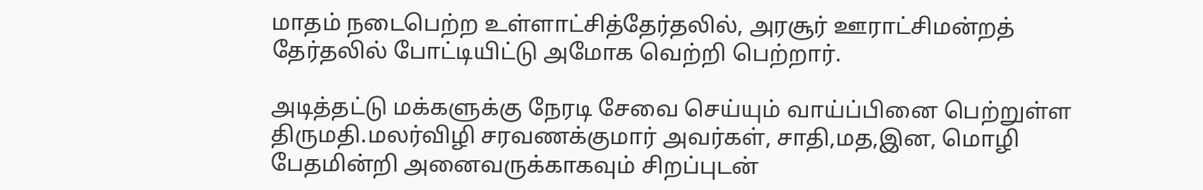மாதம் நடைபெற்ற உள்ளாட்சித்தேர்தலில், அரசூர் ஊராட்சிமன்றத் தேர்தலில் போட்டியிட்டு அமோக வெற்றி பெற்றார்.

அடித்தட்டு மக்களுக்கு நேரடி சேவை செய்யும் வாய்ப்பினை பெற்றுள்ள திருமதி.மலர்விழி சரவணக்குமார் அவர்கள், சாதி,மத,இன, மொழி பேதமின்றி அனைவருக்காகவும் சிறப்புடன்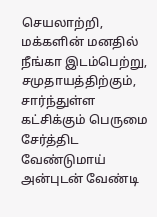செயலாற்றி, மக்களின் மனதில் நீங்கா இடம்பெற்று, சமுதாயத்திற்கும், சார்ந்துள்ள கட்சிக்கும் பெருமை சேர்த்திட வேண்டுமாய் அன்புடன் வேண்டி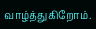வாழ்த்துகிறோம்.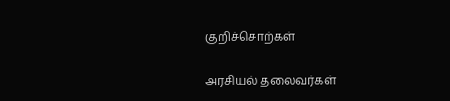குறிச்சொற்கள்

அரசியல் தலைவர்கள்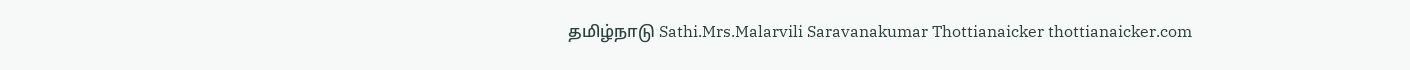தமிழ்நாடு Sathi.Mrs.Malarvili Saravanakumar Thottianaicker thottianaicker.com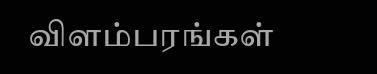விளம்பரங்கள்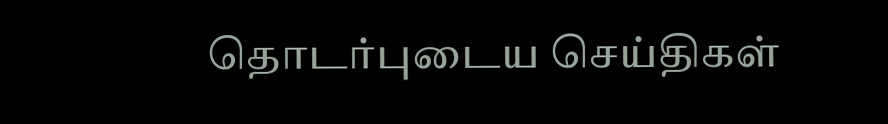தொடர்புடைய செய்திகள்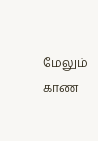மேலும் காண